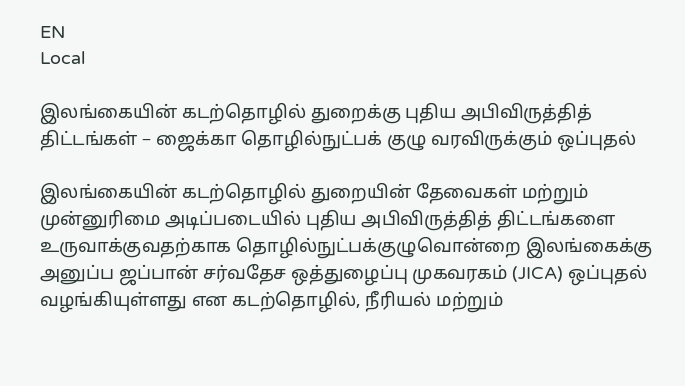EN
Local

இலங்கையின் கடற்தொழில் துறைக்கு புதிய அபிவிருத்தித் திட்டங்கள் – ஜைக்கா தொழில்நுட்பக் குழு வரவிருக்கும் ஒப்புதல்

இலங்கையின் கடற்தொழில் துறையின் தேவைகள் மற்றும் முன்னுரிமை அடிப்படையில் புதிய அபிவிருத்தித் திட்டங்களை உருவாக்குவதற்காக தொழில்நுட்பக்குழுவொன்றை இலங்கைக்கு அனுப்ப ஜப்பான் சர்வதேச ஒத்துழைப்பு முகவரகம் (JICA) ஒப்புதல் வழங்கியுள்ளது என கடற்தொழில், நீரியல் மற்றும்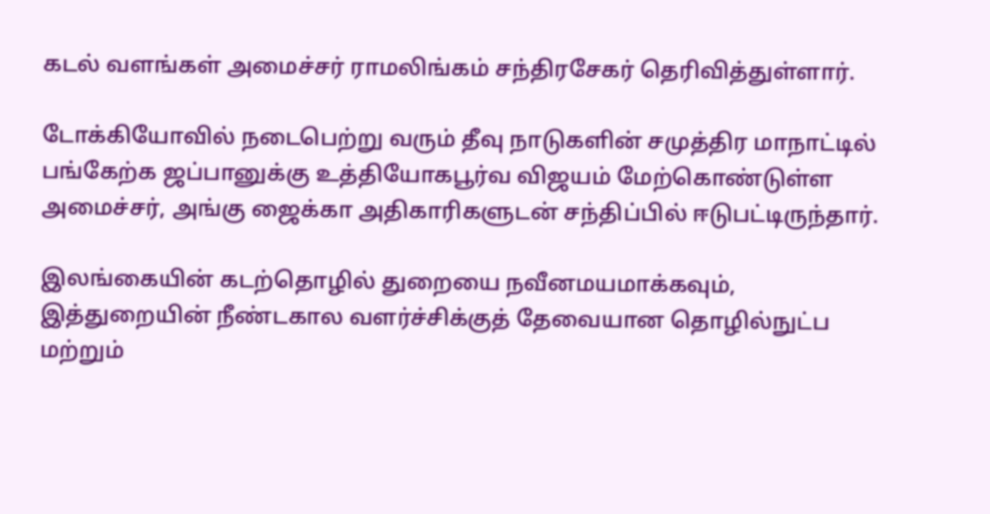கடல் வளங்கள் அமைச்சர் ராமலிங்கம் சந்திரசேகர் தெரிவித்துள்ளார்.

டோக்கியோவில் நடைபெற்று வரும் தீவு நாடுகளின் சமுத்திர மாநாட்டில் பங்கேற்க ஜப்பானுக்கு உத்தியோகபூர்வ விஜயம் மேற்கொண்டுள்ள அமைச்சர், அங்கு ஜைக்கா அதிகாரிகளுடன் சந்திப்பில் ஈடுபட்டிருந்தார்.

இலங்கையின் கடற்தொழில் துறையை நவீனமயமாக்கவும், இத்துறையின் நீண்டகால வளர்ச்சிக்குத் தேவையான தொழில்நுட்ப மற்றும்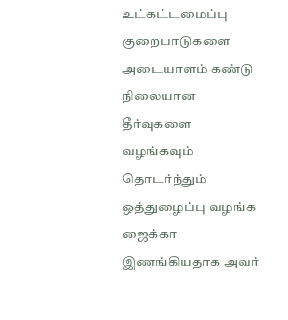உட்கட்டமைப்பு குறைபாடுகளை அடையாளம் கண்டு நிலையான தீர்வுகளை வழங்கவும் தொடர்ந்தும் ஒத்துழைப்பு வழங்க ஜைக்கா இணங்கியதாக அவர்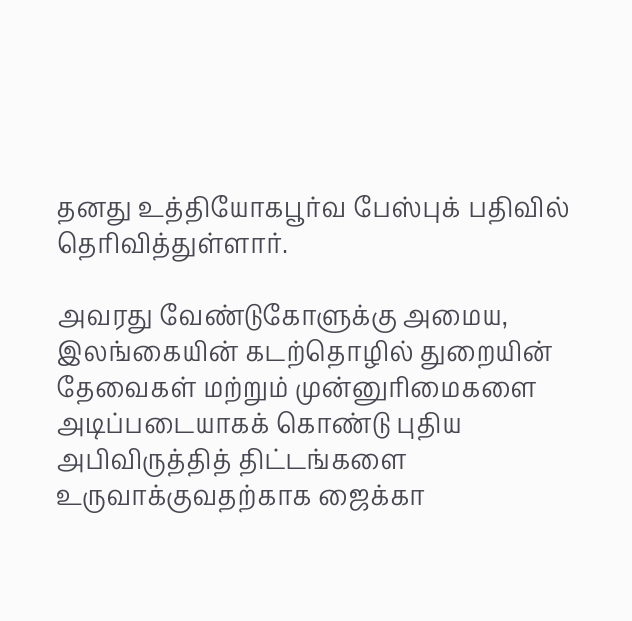தனது உத்தியோகபூர்வ பேஸ்புக் பதிவில் தெரிவித்துள்ளார்.

அவரது வேண்டுகோளுக்கு அமைய, இலங்கையின் கடற்தொழில் துறையின் தேவைகள் மற்றும் முன்னுரிமைகளை அடிப்படையாகக் கொண்டு புதிய அபிவிருத்தித் திட்டங்களை உருவாக்குவதற்காக ஜைக்கா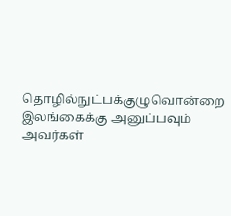தொழில்நுட்பக்குழுவொன்றை இலங்கைக்கு அனுப்பவும் அவர்கள்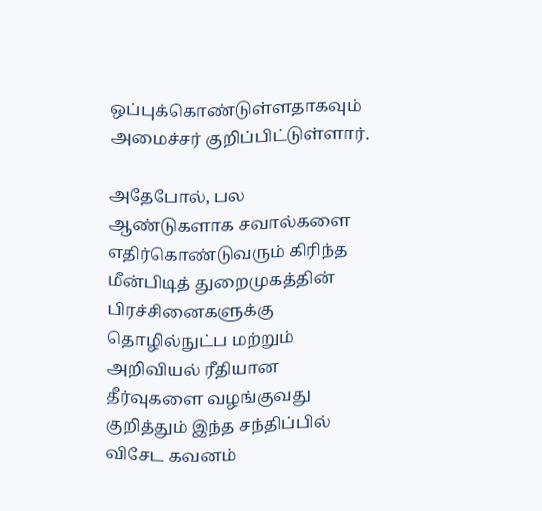ஒப்புக்கொண்டுள்ளதாகவும் அமைச்சர் குறிப்பிட்டுள்ளார்.

அதேபோல், பல ஆண்டுகளாக சவால்களை எதிர்கொண்டுவரும் கிரிந்த மீன்பிடித் துறைமுகத்தின் பிரச்சினைகளுக்கு தொழில்நுட்ப மற்றும் அறிவியல் ரீதியான தீர்வுகளை வழங்குவது குறித்தும் இந்த சந்திப்பில் விசேட கவனம்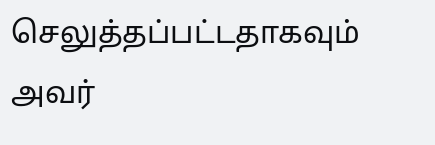செலுத்தப்பட்டதாகவும் அவர்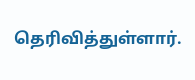தெரிவித்துள்ளார்.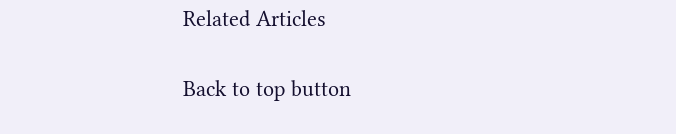Related Articles

Back to top button